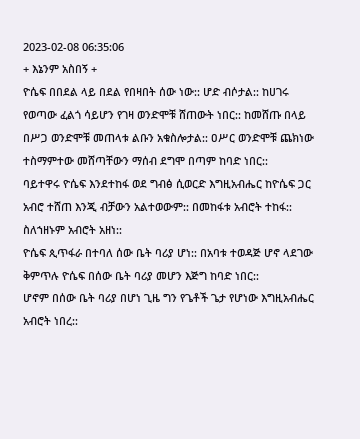2023-02-08 06:35:06
+ እኔንም አስበኝ +
ዮሴፍ በበደል ላይ በደል የበዛበት ሰው ነው:: ሆድ ብሶታል:: ከሀገሩ የወጣው ፈልጎ ሳይሆን የገዛ ወንድሞቹ ሸጠውት ነበር:: ከመሸጡ በላይ በሥጋ ወንድሞቹ መጠላቱ ልቡን አቁስሎታል:: ዐሥር ወንድሞቹ ጨክነው ተስማምተው መሸጣቸውን ማሰብ ደግሞ በጣም ከባድ ነበር::
ባይተዋሩ ዮሴፍ እንደተከፋ ወደ ግብፅ ሲወርድ እግዚአብሔር ከዮሴፍ ጋር አብሮ ተሸጠ እንጂ ብቻውን አልተወውም:: በመከፋቱ አብሮት ተከፋ:: ስለኀዘኑም አብሮት አዘነ::
ዮሴፍ ጲጥፋራ በተባለ ሰው ቤት ባሪያ ሆነ:: በአባቱ ተወዳጅ ሆኖ ላደገው ቅምጥሉ ዮሴፍ በሰው ቤት ባሪያ መሆን እጅግ ከባድ ነበር::
ሆኖም በሰው ቤት ባሪያ በሆነ ጊዜ ግን የጌቶች ጌታ የሆነው እግዚአብሔር አብሮት ነበረ::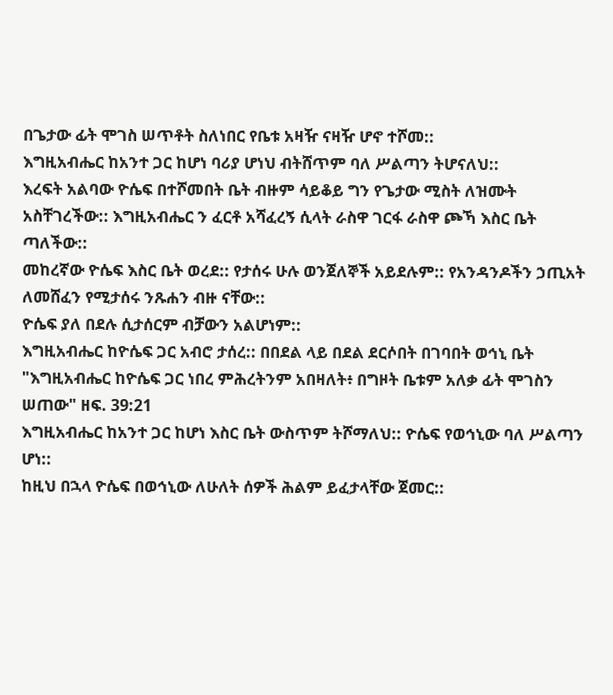በጌታው ፊት ሞገስ ሠጥቶት ስለነበር የቤቱ አዛዥ ናዛዥ ሆኖ ተሾመ::
እግዚአብሔር ከአንተ ጋር ከሆነ ባሪያ ሆነህ ብትሸጥም ባለ ሥልጣን ትሆናለህ::
እረፍት አልባው ዮሴፍ በተሾመበት ቤት ብዙም ሳይቆይ ግን የጌታው ሚስት ለዝሙት አስቸገረችው:: እግዚአብሔር ን ፈርቶ አሻፈረኝ ሲላት ራስዋ ገርፋ ራስዋ ጮኻ እስር ቤት ጣለችው::
መከረኛው ዮሴፍ እስር ቤት ወረደ:: የታሰሩ ሁሉ ወንጀለኞች አይደሉም:: የአንዳንዶችን ኃጢአት ለመሸፈን የሚታሰሩ ንጹሐን ብዙ ናቸው::
ዮሴፍ ያለ በደሉ ሲታሰርም ብቻውን አልሆነም::
እግዚአብሔር ከዮሴፍ ጋር አብሮ ታሰረ:: በበደል ላይ በደል ደርሶበት በገባበት ወኅኒ ቤት "እግዚአብሔር ከዮሴፍ ጋር ነበረ ምሕረትንም አበዛለት፥ በግዞት ቤቱም አለቃ ፊት ሞገስን ሠጠው" ዘፍ. 39:21
እግዚአብሔር ከአንተ ጋር ከሆነ እስር ቤት ውስጥም ትሾማለህ:: ዮሴፍ የወኅኒው ባለ ሥልጣን ሆነ::
ከዚህ በኋላ ዮሴፍ በወኅኒው ለሁለት ሰዎች ሕልም ይፈታላቸው ጀመር::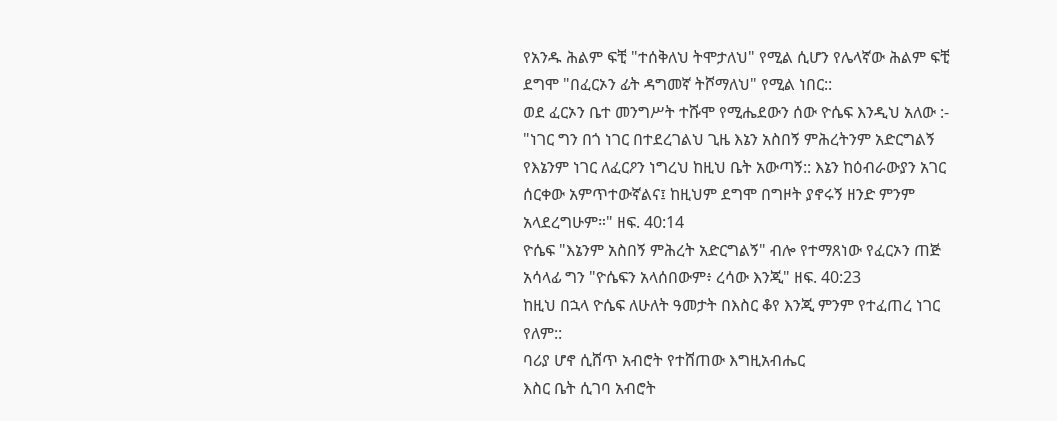የአንዱ ሕልም ፍቺ "ተሰቅለህ ትሞታለህ" የሚል ሲሆን የሌላኛው ሕልም ፍቺ ደግሞ "በፈርኦን ፊት ዳግመኛ ትሾማለህ" የሚል ነበር::
ወደ ፈርኦን ቤተ መንግሥት ተሹሞ የሚሔደውን ሰው ዮሴፍ እንዲህ አለው :-
"ነገር ግን በጎ ነገር በተደረገልህ ጊዜ እኔን አስበኝ ምሕረትንም አድርግልኝ የእኔንም ነገር ለፈርዖን ነግረህ ከዚህ ቤት አውጣኝ:: እኔን ከዕብራውያን አገር ሰርቀው አምጥተውኛልና፤ ከዚህም ደግሞ በግዞት ያኖሩኝ ዘንድ ምንም አላደረግሁም።" ዘፍ. 40:14
ዮሴፍ "እኔንም አስበኝ ምሕረት አድርግልኝ" ብሎ የተማጸነው የፈርኦን ጠጅ አሳላፊ ግን "ዮሴፍን አላሰበውም፥ ረሳው እንጂ" ዘፍ. 40:23
ከዚህ በኋላ ዮሴፍ ለሁለት ዓመታት በእስር ቆየ እንጂ ምንም የተፈጠረ ነገር የለም::
ባሪያ ሆኖ ሲሸጥ አብሮት የተሸጠው እግዚአብሔር
እስር ቤት ሲገባ አብሮት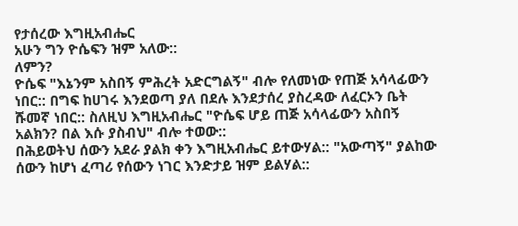የታሰረው እግዚአብሔር
አሁን ግን ዮሴፍን ዝም አለው::
ለምን?
ዮሴፍ "እኔንም አስበኝ ምሕረት አድርግልኝ" ብሎ የለመነው የጠጅ አሳላፊውን ነበር:: በግፍ ከሀገሩ እንደወጣ ያለ በደሉ እንደታሰረ ያስረዳው ለፈርኦን ቤት ሹመኛ ነበር:: ስለዚህ እግዚአብሔር "ዮሴፍ ሆይ ጠጅ አሳላፊውን አስበኝ አልክን? በል እሱ ያስብህ" ብሎ ተወው::
በሕይወትህ ሰውን አደራ ያልክ ቀን እግዚአብሔር ይተውሃል:: "አውጣኝ" ያልከው ሰውን ከሆነ ፈጣሪ የሰውን ነገር እንድታይ ዝም ይልሃል::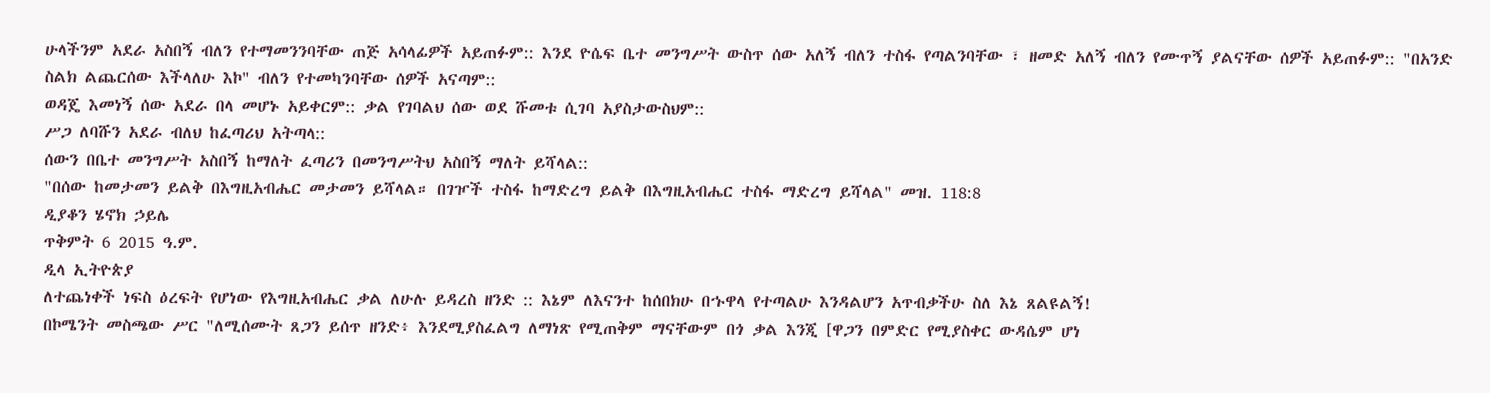ሁላችንም አደራ አስበኝ ብለን የተማመንንባቸው ጠጅ አሳላፊዎች አይጠፉም:: እንደ ዮሴፍ ቤተ መንግሥት ውስጥ ሰው አለኝ ብለን ተስፋ የጣልንባቸው ፣ ዘመድ አለኝ ብለን የሙጥኝ ያልናቸው ሰዎች አይጠፉም:: "በአንድ ስልክ ልጨርሰው እችላለሁ እኮ" ብለን የተመካንባቸው ሰዎች አናጣም::
ወዳጄ እመነኝ ሰው አደራ በላ መሆኑ አይቀርም:: ቃል የገባልህ ሰው ወደ ሹመቱ ሲገባ አያስታውስህም::
ሥጋ ለባሹን አደራ ብለህ ከፈጣሪህ አትጣላ::
ሰውን በቤተ መንግሥት አስበኝ ከማለት ፈጣሪን በመንግሥትህ አስበኝ ማለት ይሻላል::
"በሰው ከመታመን ይልቅ በእግዚአብሔር መታመን ይሻላል። በገዦች ተስፋ ከማድረግ ይልቅ በእግዚአብሔር ተስፋ ማድረግ ይሻላል" መዝ. 118:8
ዲያቆን ሄኖክ ኃይሌ
ጥቅምት 6 2015 ዓ.ም.
ዲላ ኢትዮጵያ
ለተጨነቀች ነፍስ ዕረፍት የሆነው የእግዚአብሔር ቃል ለሁሉ ይዳረስ ዘንድ :: እኔም ለእናንተ ከሰበክሁ በኁዋላ የተጣልሁ እንዳልሆን አጥብቃችሁ ስለ እኔ ጸልዩልኝ!
በኮሜንት መስጫው ሥር "ለሚሰሙት ጸጋን ይሰጥ ዘንድ፥ እንደሚያስፈልግ ለማነጽ የሚጠቅም ማናቸውም በጎ ቃል እንጂ [ዋጋን በምድር የሚያስቀር ውዳሴም ሆነ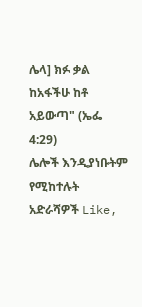ሌላ] ክፉ ቃል ከአፋችሁ ከቶ አይውጣ" (ኤፌ 4:29)
ሌሎች እንዲያነቡትም የሚከተሉት አድራሻዎች Like,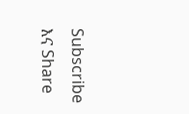Subscribe እና Share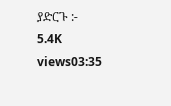ያድርጉ :-
5.4K views03:35